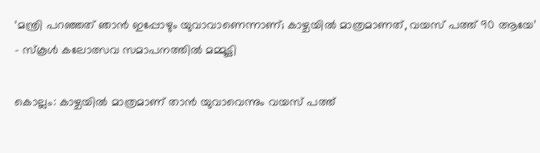‘മന്ത്രി പറഞ്ഞത് ഞാന്‍ ഇപ്പോഴും യുവാവാണെന്നാണ്; കാഴ്ചയില്‍ മാത്രമാണത്, വയസ് പത്ത് 90 ആയേ’ – സ്കൂൾ കലോത്സവ സമാപനത്തിൽ മമ്മൂട്ടി

കൊല്ലം: കാഴ്ചയില്‍ മാത്രമാണ് താന്‍ യുവാവെന്നും വയസ് പത്ത്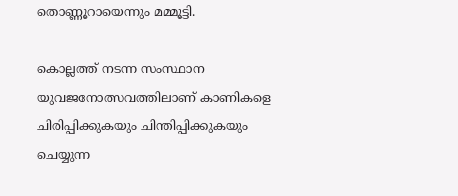തൊണ്ണൂറായെന്നും മമ്മൂട്ടി.

കൊല്ലത്ത് നടന്ന സംസ്ഥാന യുവജനോത്സവത്തിലാണ് കാണികളെ ചിരിപ്പിക്കുകയും ചിന്തിപ്പിക്കുകയും ചെയ്യുന്ന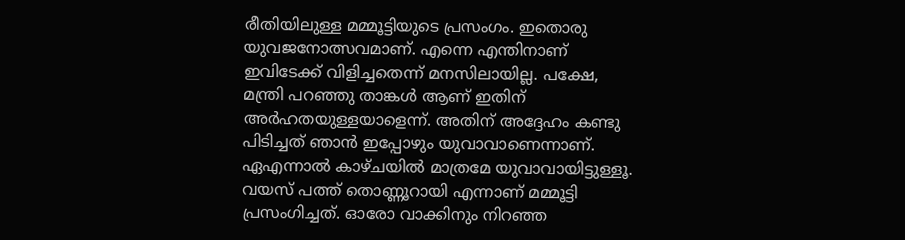രീതിയിലുള്ള മമ്മൂട്ടിയുടെ പ്രസംഗം. ഇതൊരു യുവജനോത്സവമാണ്. എന്നെ എന്തിനാണ് ഇവിടേക്ക് വിളിച്ചതെന്ന് മനസിലായില്ല. പക്ഷേ, മന്ത്രി പറഞ്ഞു താങ്കള്‍ ആണ് ഇതിന് അര്‍ഹതയുള്ളയാളെന്ന്. അതിന് അദ്ദേഹം കണ്ടു പിടിച്ചത് ഞാന്‍ ഇപ്പോഴും യുവാവാണെന്നാണ്. ഏഎന്നാല്‍ കാഴ്ചയില്‍ മാത്രമേ യുവാവായിട്ടുള്ളൂ. വയസ് പത്ത് തൊണ്ണൂറായി എന്നാണ് മമ്മൂട്ടി പ്രസംഗിച്ചത്. ഓരോ വാക്കിനും നിറഞ്ഞ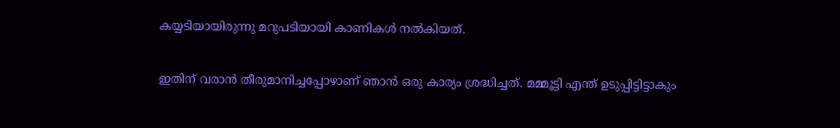കയ്യടിയായിരുന്നു മറുപടിയായി കാണികള്‍ നല്‍കിയത്.

ഇതിന് വരാന്‍ തീരുമാനിച്ചപ്പോഴാണ് ഞാന്‍ ഒരു കാര്യം ശ്രദ്ധിച്ചത്. മമ്മൂട്ടി എന്ത് ഉടുപ്പിട്ടിട്ടാകും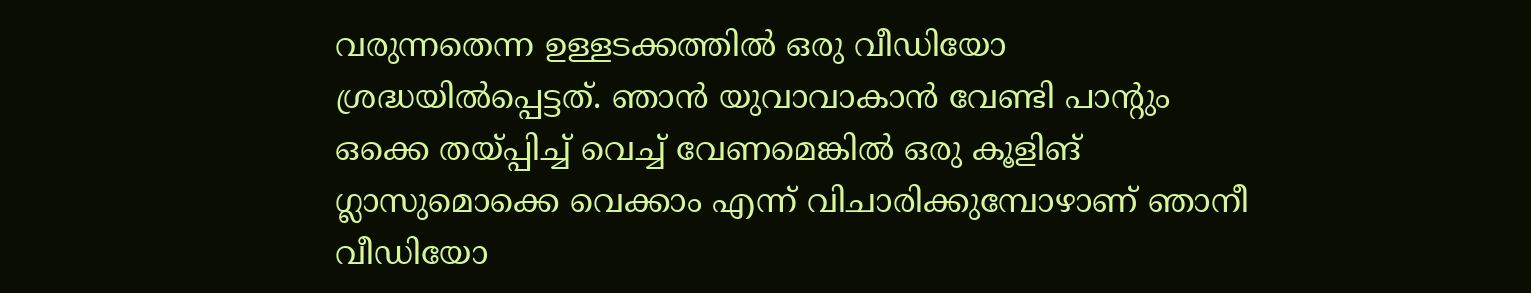വരുന്നതെന്ന ഉള്ളടക്കത്തില്‍ ഒരു വീഡിയോ ശ്രദ്ധയില്‍പ്പെട്ടത്. ഞാന്‍ യുവാവാകാന്‍ വേണ്ടി പാന്റും ഒക്കെ തയ്പ്പിച്ച് വെച്ച് വേണമെങ്കില്‍ ഒരു കൂളിങ് ഗ്ലാസുമൊക്കെ വെക്കാം എന്ന് വിചാരിക്കുമ്പോഴാണ് ഞാനീ വീഡിയോ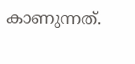കാണുന്നത്.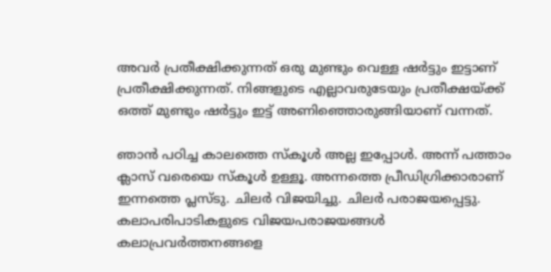അവര്‍ പ്രതീക്ഷിക്കുന്നത് ഒരു മുണ്ടും വെള്ള ഷര്‍ട്ടും ഇട്ടാണ് പ്രതീക്ഷിക്കുന്നത്. നിങ്ങളുടെ എല്ലാവരുടേയും പ്രതീക്ഷയ്ക്ക് ഒത്ത് മുണ്ടും ഷര്‍ട്ടും ഇട്ട് അണിഞ്ഞൊരുങ്ങിയാണ് വന്നത്.

ഞാന്‍ പഠിച്ച കാലത്തെ സ്‌കൂള്‍ അല്ല ഇപ്പോള്‍. അന്ന് പത്താം ക്ലാസ് വരെയെ സ്‌കൂള്‍ ഉള്ളൂ. അന്നത്തെ പ്രീഡിഗ്രിക്കാരാണ് ഇന്നത്തെ പ്ലസ്ടു. ചിലര്‍ വിജയിച്ചു. ചിലര്‍ പരാജയപ്പെട്ടു. കലാപരിപാടികളുടെ വിജയപരാജയങ്ങള്‍ കലാപ്രവര്‍ത്തനങ്ങളെ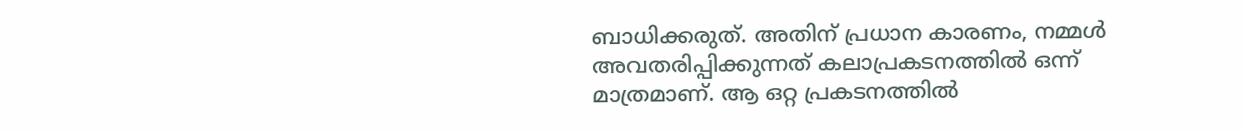ബാധിക്കരുത്. അതിന് പ്രധാന കാരണം, നമ്മള്‍ അവതരിപ്പിക്കുന്നത് കലാപ്രകടനത്തില്‍ ഒന്ന് മാത്രമാണ്. ആ ഒറ്റ പ്രകടനത്തില്‍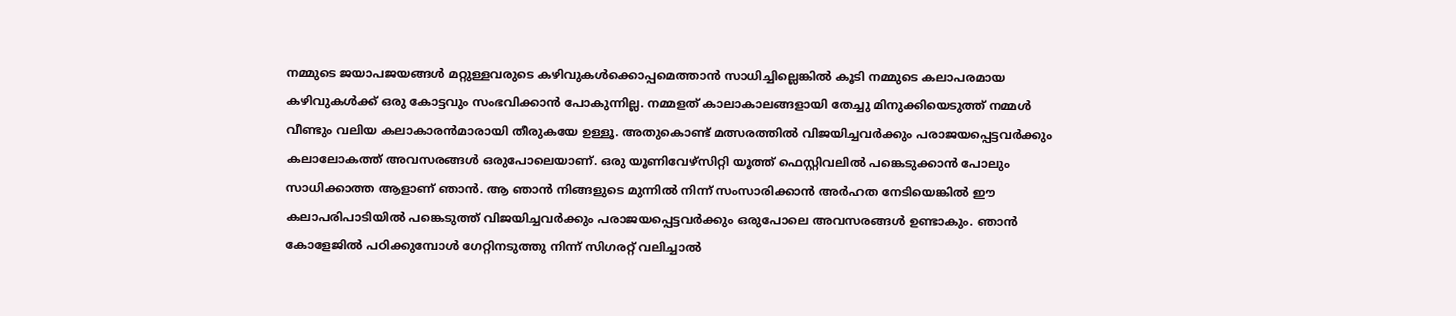നമ്മുടെ ജയാപജയങ്ങള്‍ മറ്റുള്ളവരുടെ കഴിവുകള്‍ക്കൊപ്പമെത്താന്‍ സാധിച്ചില്ലെങ്കില്‍ കൂടി നമ്മുടെ കലാപരമായ കഴിവുകള്‍ക്ക് ഒരു കോട്ടവും സംഭവിക്കാന്‍ പോകുന്നില്ല. നമ്മളത് കാലാകാലങ്ങളായി തേച്ചു മിനുക്കിയെടുത്ത് നമ്മള്‍ വീണ്ടും വലിയ കലാകാരന്‍മാരായി തീരുകയേ ഉള്ളൂ. അതുകൊണ്ട് മത്സരത്തില്‍ വിജയിച്ചവര്‍ക്കും പരാജയപ്പെട്ടവര്‍ക്കും കലാലോകത്ത് അവസരങ്ങള്‍ ഒരുപോലെയാണ്. ഒരു യൂണിവേഴ്‌സിറ്റി യൂത്ത് ഫെസ്റ്റിവലില്‍ പങ്കെടുക്കാന്‍ പോലും സാധിക്കാത്ത ആളാണ് ഞാന്‍. ആ ഞാന്‍ നിങ്ങളുടെ മുന്നില്‍ നിന്ന് സംസാരിക്കാന്‍ അര്‍ഹത നേടിയെങ്കില്‍ ഈ കലാപരിപാടിയില്‍ പങ്കെടുത്ത് വിജയിച്ചവര്‍ക്കും പരാജയപ്പെട്ടവര്‍ക്കും ഒരുപോലെ അവസരങ്ങള്‍ ഉണ്ടാകും. ഞാന്‍ കോളേജില്‍ പഠിക്കുമ്പോള്‍ ഗേറ്റിനടുത്തു നിന്ന് സിഗരറ്റ് വലിച്ചാല്‍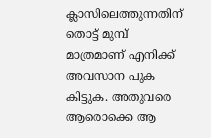ക്ലാസിലെത്തുന്നതിന് തൊട്ട് മുമ്പ് മാത്രമാണ് എനിക്ക് അവസാന പുക കിട്ടുക. അതുവരെ ആരൊക്കെ ആ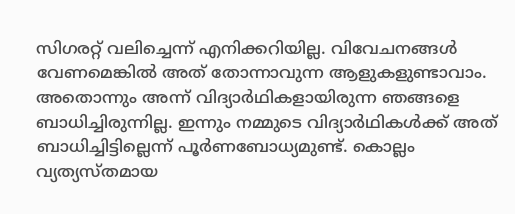സിഗരറ്റ് വലിച്ചെന്ന് എനിക്കറിയില്ല. വിവേചനങ്ങള്‍ വേണമെങ്കില്‍ അത് തോന്നാവുന്ന ആളുകളുണ്ടാവാം. അതൊന്നും അന്ന് വിദ്യാര്‍ഥികളായിരുന്ന ഞങ്ങളെ ബാധിച്ചിരുന്നില്ല. ഇന്നും നമ്മുടെ വിദ്യാര്‍ഥികള്‍ക്ക് അത് ബാധിച്ചിട്ടില്ലെന്ന് പൂര്‍ണബോധ്യമുണ്ട്. കൊല്ലം വ്യത്യസ്തമായ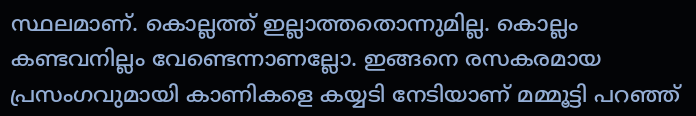സ്ഥലമാണ്. കൊല്ലത്ത് ഇല്ലാത്തതൊന്നുമില്ല. കൊല്ലം കണ്ടവനില്ലം വേണ്ടെന്നാണല്ലോ. ഇങ്ങനെ രസകരമായ പ്രസംഗവുമായി കാണികളെ കയ്യടി നേടിയാണ് മമ്മൂട്ടി പറഞ്ഞ്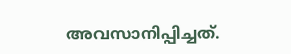അവസാനിപ്പിച്ചത്.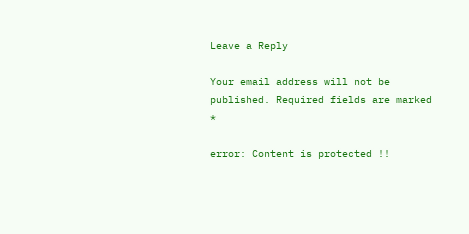Leave a Reply

Your email address will not be published. Required fields are marked *

error: Content is protected !!